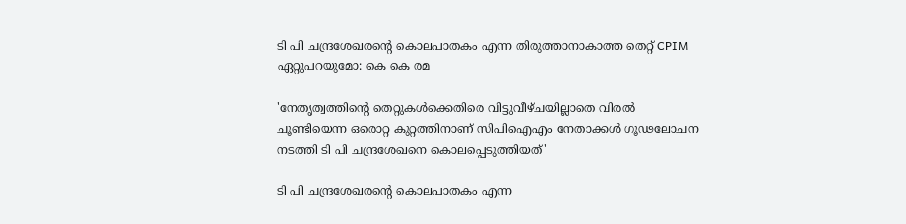ടി പി ചന്ദ്രശേഖരന്റെ കൊലപാതകം എന്ന തിരുത്താനാകാത്ത തെറ്റ് CPIM ഏറ്റുപറയുമോ: കെ കെ രമ

'നേതൃത്വത്തിന്റെ തെറ്റുകള്‍ക്കെതിരെ വിട്ടുവീഴ്ചയില്ലാതെ വിരല്‍ ചൂണ്ടിയെന്ന ഒരൊറ്റ കുറ്റത്തിനാണ് സിപിഐഎം നേതാക്കള്‍ ഗൂഢലോചന നടത്തി ടി പി ചന്ദ്രശേഖനെ കൊലപ്പെടുത്തിയത്'

ടി പി ചന്ദ്രശേഖരന്റെ കൊലപാതകം എന്ന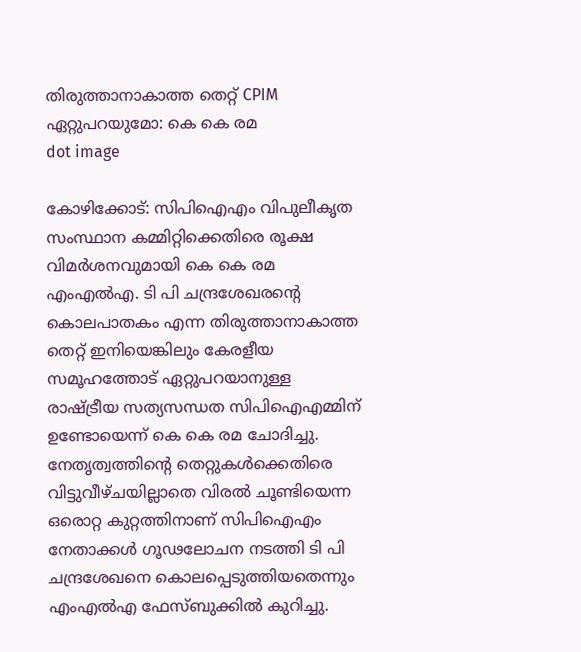തിരുത്താനാകാത്ത തെറ്റ് CPIM ഏറ്റുപറയുമോ: കെ കെ രമ
dot image

കോഴിക്കോട്: സിപിഐഎം വിപുലീകൃത സംസ്ഥാന കമ്മിറ്റിക്കെതിരെ രൂക്ഷ വിമര്‍ശനവുമായി കെ കെ രമ എംഎല്‍എ. ടി പി ചന്ദ്രശേഖരന്റെ കൊലപാതകം എന്ന തിരുത്താനാകാത്ത തെറ്റ് ഇനിയെങ്കിലും കേരളീയ സമൂഹത്തോട് ഏറ്റുപറയാനുള്ള രാഷ്ട്രീയ സത്യസന്ധത സിപിഐഎമ്മിന് ഉണ്ടോയെന്ന് കെ കെ രമ ചോദിച്ചു. നേതൃത്വത്തിന്റെ തെറ്റുകള്‍ക്കെതിരെ വിട്ടുവീഴ്ചയില്ലാതെ വിരല്‍ ചൂണ്ടിയെന്ന ഒരൊറ്റ കുറ്റത്തിനാണ് സിപിഐഎം നേതാക്കള്‍ ഗൂഢലോചന നടത്തി ടി പി ചന്ദ്രശേഖനെ കൊലപ്പെടുത്തിയതെന്നും എംഎല്‍എ ഫേസ്ബുക്കില്‍ കുറിച്ചു.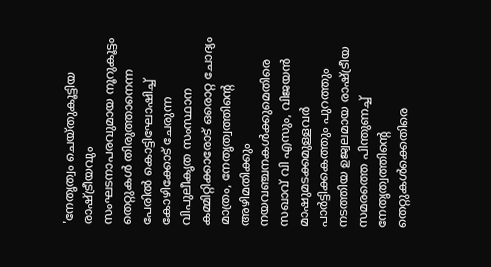'നേതൃത്വം ചെയ്തുകൂട്ടിയ രാഷ്ട്രീയവും സംഘടനാപരവുമായ നൂറുകൂട്ടം തെറ്റുകള്‍ തിരുത്താനെന്ന പേരില്‍ കൊട്ടിഘോഷിച്ച് കോഴിക്കോട് ചേരുന്ന വിപുലീകൃത സംസ്ഥാന കമ്മിറ്റിക്കാരോട് ഒരൊറ്റ ചോദ്യം മാത്രം, നേതൃത്വത്തിന്റെ അഴിമതിക്കും നയവഞ്ചനകള്‍ക്കുമെതിരെ സഖാവ് വി എസും, വിജയന്‍ മാഷുമടക്കമുള്ളവര്‍ പാര്‍ട്ടിക്കകത്തും പുറത്തും നടത്തിയ ഉജ്വലമായ രാഷ്ട്രീയ സമരത്തെ പിന്തുണച്ച് നേതൃത്വത്തിന്റെ തെറ്റുകള്‍ക്കെതിരെ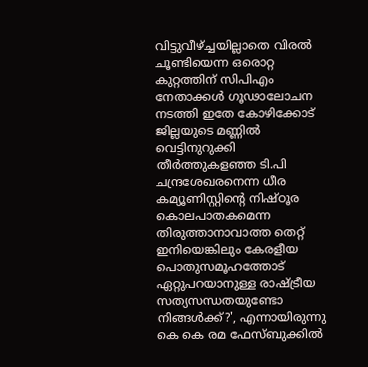വിട്ടുവീഴ്ച്ചയില്ലാതെ വിരല്‍ ചൂണ്ടിയെന്ന ഒരൊറ്റ കുറ്റത്തിന് സിപിഎം നേതാക്കള്‍ ഗൂഢാലോചന നടത്തി ഇതേ കോഴിക്കോട് ജില്ലയുടെ മണ്ണില്‍ വെട്ടിനുറുക്കി തീര്‍ത്തുകളഞ്ഞ ടി.പി ചന്ദ്രശേഖരനെന്ന ധീര കമ്യൂണിസ്റ്റിന്റെ നിഷ്ഠൂര കൊലപാതകമെന്ന തിരുത്താനാവാത്ത തെറ്റ് ഇനിയെങ്കിലും കേരളീയ പൊതുസമൂഹത്തോട് ഏറ്റുപറയാനുള്ള രാഷ്ട്രീയ സത്യസന്ധതയുണ്ടോ നിങ്ങള്‍ക്ക്?', എന്നായിരുന്നു കെ കെ രമ ഫേസ്ബുക്കില്‍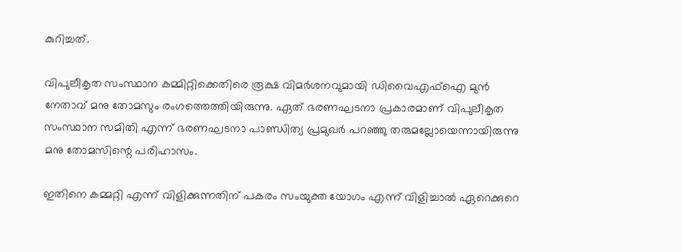കുറിച്ചത്.

വിപുലീകൃത സംസ്ഥാന കമ്മിറ്റിക്കെതിരെ രൂക്ഷ വിമര്‍ശനവുമായി ഡിവൈഎഫ്‌ഐ മുന്‍ നേതാവ് മനു തോമസും രംഗത്തെത്തിയിരുന്നു. ഏത് ഭരണഘടനാ പ്രകാരമാണ് വിപുലീകൃത സംസ്ഥാന സമിതി എന്ന് ഭരണഘടനാ പാണ്ഡിത്യ പ്രമുഖര്‍ പറഞ്ഞു തരുമല്ലോയെന്നായിരുന്നു മനു തോമസിന്റെ പരിഹാസം.

ഇതിനെ കമ്മറ്റി എന്ന് വിളിക്കുന്നതിന് പകരം സംയുക്ത യോഗം എന്ന് വിളിച്ചാല്‍ ഏറെക്കുറെ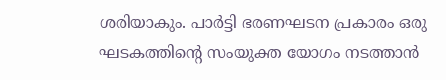ശരിയാകും. പാര്‍ട്ടി ഭരണഘടന പ്രകാരം ഒരു ഘടകത്തിന്റെ സംയുക്ത യോഗം നടത്താന്‍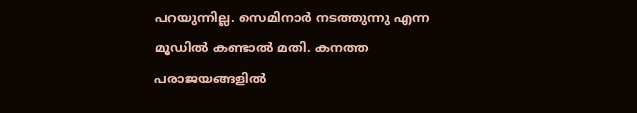പറയുന്നില്ല. സെമിനാര്‍ നടത്തുന്നു എന്ന മൂഡില്‍ കണ്ടാല്‍ മതി. കനത്ത പരാജയങ്ങളില്‍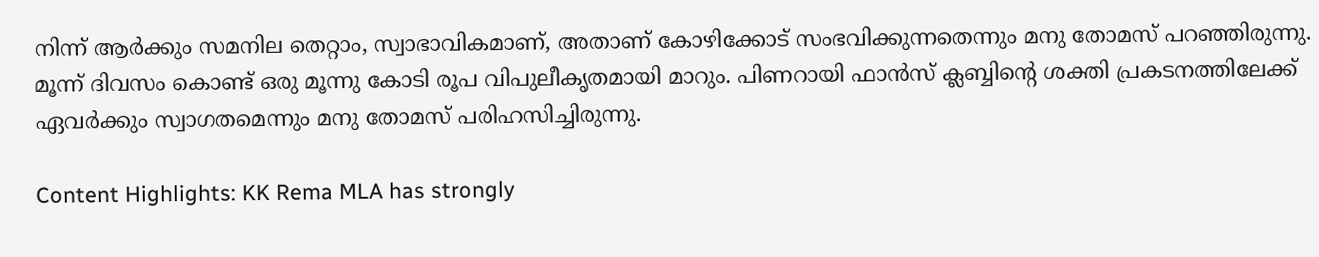നിന്ന് ആര്‍ക്കും സമനില തെറ്റാം, സ്വാഭാവികമാണ്, അതാണ് കോഴിക്കോട് സംഭവിക്കുന്നതെന്നും മനു തോമസ് പറഞ്ഞിരുന്നു. മൂന്ന് ദിവസം കൊണ്ട് ഒരു മൂന്നു കോടി രൂപ വിപുലീകൃതമായി മാറും. പിണറായി ഫാന്‍സ് ക്ലബ്ബിന്റെ ശക്തി പ്രകടനത്തിലേക്ക് ഏവര്‍ക്കും സ്വാഗതമെന്നും മനു തോമസ് പരിഹസിച്ചിരുന്നു.

Content Highlights: KK Rema MLA has strongly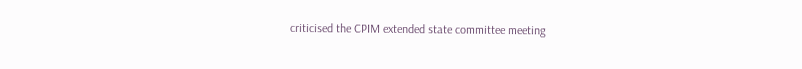criticised the CPIM extended state committee meeting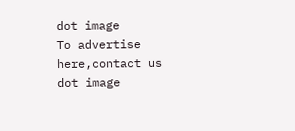dot image
To advertise here,contact us
dot image